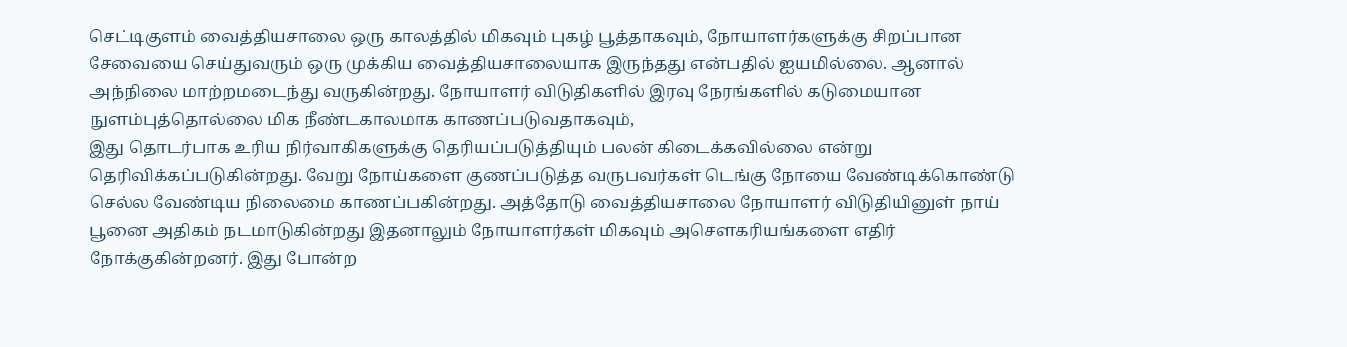செட்டிகுளம் வைத்தியசாலை ஒரு காலத்தில் மிகவும் புகழ் பூத்தாகவும், நோயாளர்களுக்கு சிறப்பான சேவையை செய்துவரும் ஒரு முக்கிய வைத்தியசாலையாக இருந்தது என்பதில் ஐயமில்லை. ஆனால் அந்நிலை மாற்றமடைந்து வருகின்றது. நோயாளர் விடுதிகளில் இரவு நேரங்களில் கடுமையான நுளம்புத்தொல்லை மிக நீண்டகாலமாக காணப்படுவதாகவும்,
இது தொடர்பாக உரிய நிர்வாகிகளுக்கு தெரியப்படுத்தியும் பலன் கிடைக்கவில்லை என்று தெரிவிக்கப்படுகின்றது. வேறு நோய்களை குணப்படுத்த வருபவர்கள் டெங்கு நோயை வேண்டிக்கொண்டு செல்ல வேண்டிய நிலைமை காணப்பகின்றது. அத்தோடு வைத்தியசாலை நோயாளர் விடுதியினுள் நாய் பூனை அதிகம் நடமாடுகின்றது இதனாலும் நோயாளர்கள் மிகவும் அசௌகரியங்களை எதிர் நோக்குகின்றனர். இது போன்ற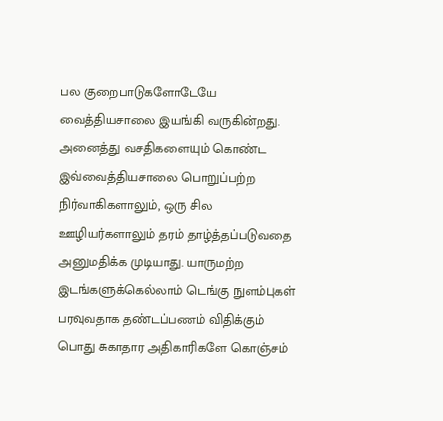பல குறைபாடுகளோடேயே வைத்தியசாலை இயங்கி வருகின்றது. அனைத்து வசதிகளையும் கொண்ட இவ்வைத்தியசாலை பொறுப்பற்ற நிர்வாகிகளாலும், ஒரு சில ஊழியர்களாலும் தரம் தாழ்த்தப்படுவதை அனுமதிக்க முடியாது. யாருமற்ற இடங்களுக்கெல்லாம் டெங்கு நுளம்புகள் பரவுவதாக தண்டப்பணம் விதிக்கும் பொது சுகாதார அதிகாரிகளே கொஞ்சம்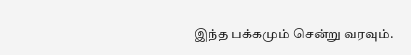இந்த பக்கமும் சென்று வரவும்.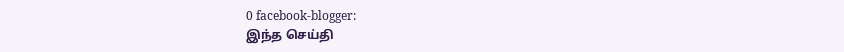0 facebook-blogger:
இந்த செய்தி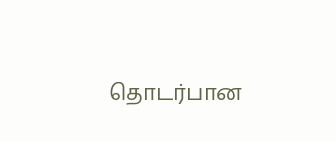தொடர்பான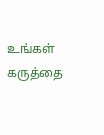உங்கள் கருத்தை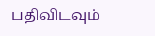பதிவிடவும்